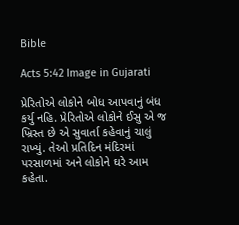Bible

Acts 5:42 Image in Gujarati

પ્રેરિતોએ લોકોને બોધ આપવાનું બંધ કર્યુ નહિ. પ્રેરિતોએ લોકોને ઈસુ એ જ ખ્રિસ્ત છે એ સુવાર્તા કહેવાનું ચાલું રાખ્યું. તેઓ પ્રતિદિન મંદિરમાં પરસાળમાં અને લોકોને ઘરે આમ કહેતા.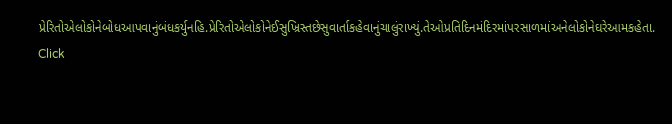પ્રેરિતોએલોકોનેબોધઆપવાનુંબંધકર્યુનહિ.પ્રેરિતોએલોકોનેઈસુખ્રિસ્તછેસુવાર્તાકહેવાનુંચાલુંરાખ્યું.તેઓપ્રતિદિનમંદિરમાંપરસાળમાંઅનેલોકોનેઘરેઆમકહેતા.
Click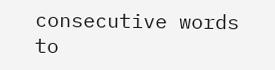consecutive words to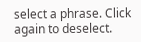select a phrase. Click again to deselect.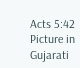Acts 5:42 Picture in Gujarati